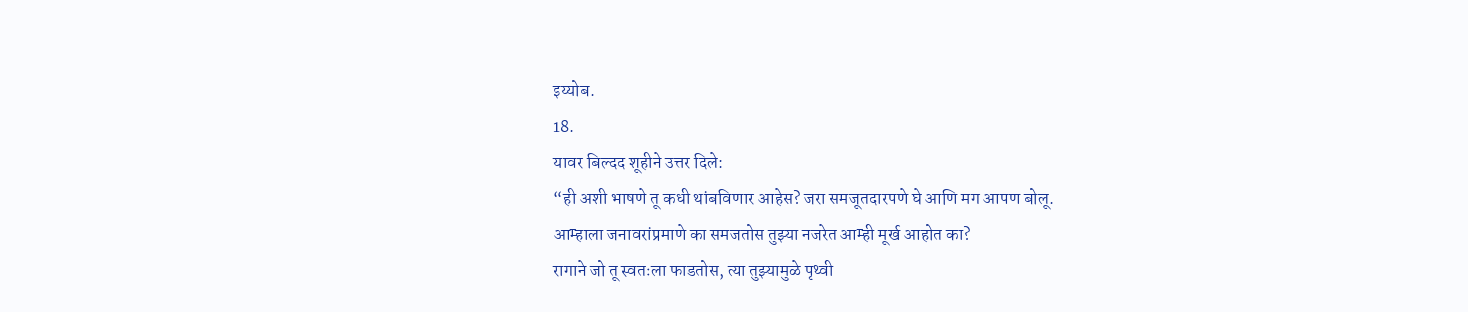इय्योब.
18.
यावर बिल्दद शूहीने उत्तर दिले:
“ही अशी भाषणे तू कधी थांबविणार आहेस? जरा समजूतदारपणे घे आणि मग आपण बोलू.
आम्हाला जनावरांप्रमाणे का समजतोस तुझ्या नजरेत आम्ही मूर्ख आहोत का?
रागाने जो तू स्वतःला फाडतोस, त्या तुझ्यामुळे पृथ्वी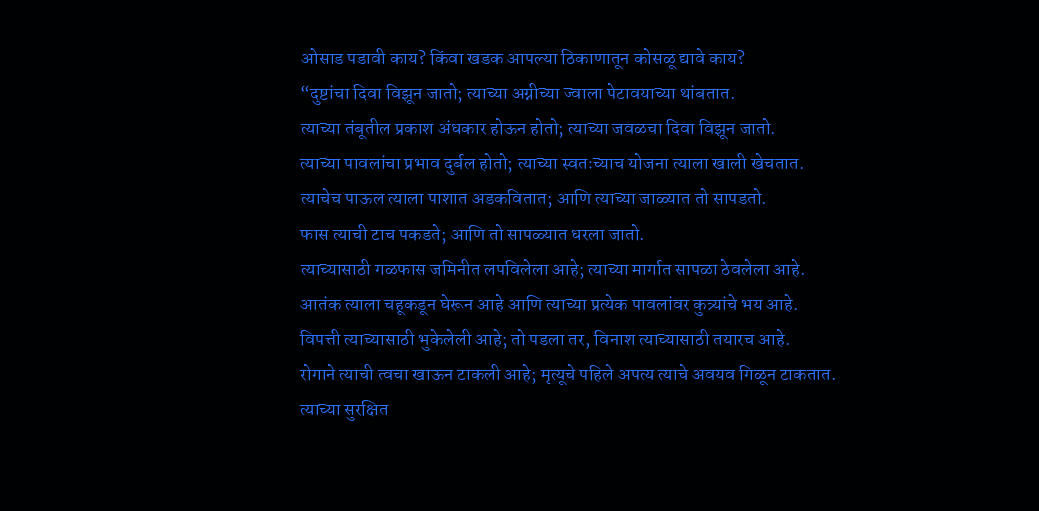ओसाड पडावी काय? किंवा खडक आपल्या ठिकाणातून कोसळू द्यावे काय?
“दुष्टांचा दिवा विझून जातो; त्याच्या अग्नीच्या ज्वाला पेटावयाच्या थांबतात.
त्याच्या तंबूतील प्रकाश अंधकार होऊन होतो; त्याच्या जवळचा दिवा विझून जातो.
त्याच्या पावलांचा प्रभाव दुर्बल होतो; त्याच्या स्वतःच्याच योजना त्याला खाली खेचतात.
त्याचेच पाऊल त्याला पाशात अडकवितात; आणि त्याच्या जाळ्यात तो सापडतो.
फास त्याची टाच पकडते; आणि तो सापळ्यात धरला जातो.
त्याच्यासाठी गळफास जमिनीत लपविलेला आहे; त्याच्या मार्गात सापळा ठेवलेला आहे.
आतंक त्याला चहूकडून घेरून आहे आणि त्याच्या प्रत्येक पावलांवर कुत्र्यांचे भय आहे.
विपत्ती त्याच्यासाठी भुकेलेली आहे; तो पडला तर, विनाश त्याच्यासाठी तयारच आहे.
रोगाने त्याची त्वचा खाऊन टाकली आहे; मृत्यूचे पहिले अपत्य त्याचे अवयव गिळून टाकतात.
त्याच्या सुरक्षित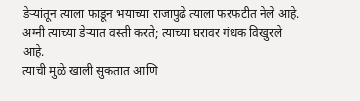डेर्‍यांतून त्याला फाडून भयाच्या राजापुढे त्याला फरफटीत नेले आहे.
अग्नी त्याच्या डेर्‍यात वस्ती करते; त्याच्या घरावर गंधक विखुरले आहे.
त्याची मुळे खाली सुकतात आणि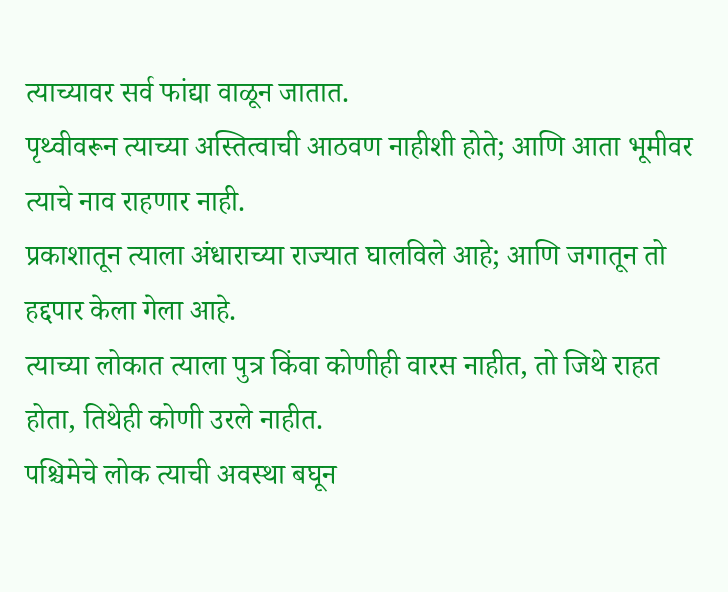त्याच्यावर सर्व फांद्या वाळून जातात.
पृथ्वीवरून त्याच्या अस्तित्वाची आठवण नाहीशी होते; आणि आता भूमीवर त्याचे नाव राहणार नाही.
प्रकाशातून त्याला अंधाराच्या राज्यात घालविले आहे; आणि जगातून तो हद्दपार केला गेला आहे.
त्याच्या लोकात त्याला पुत्र किंवा कोणीही वारस नाहीत, तो जिथे राहत होता, तिथेही कोणी उरले नाहीत.
पश्चिमेचे लोक त्याची अवस्था बघून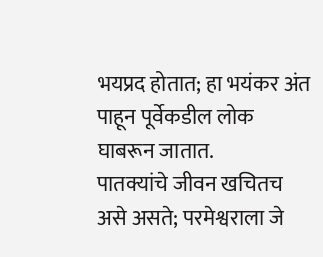भयप्रद होतात; हा भयंकर अंत पाहून पूर्वेकडील लोक घाबरून जातात.
पातक्यांचे जीवन खचितच असे असते; परमेश्वराला जे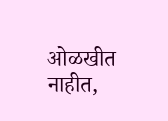ओळखीत नाहीत,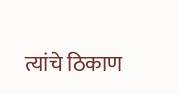त्यांचे ठिकाण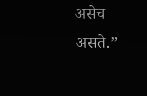असेच असते.”